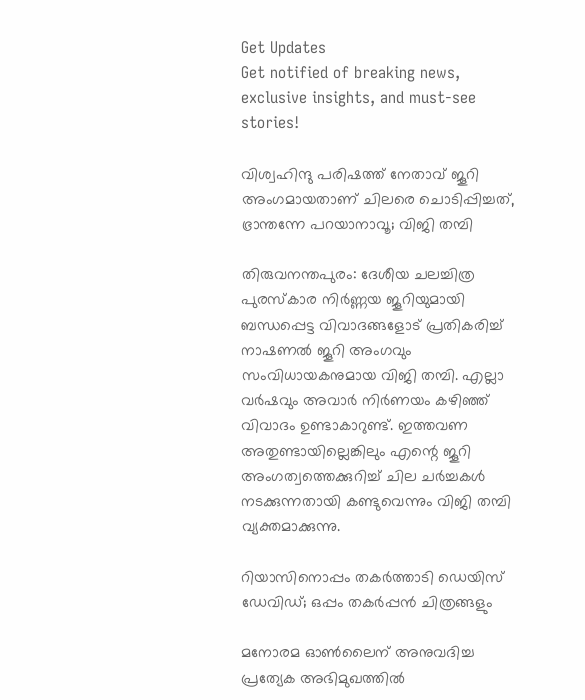Get Updates
Get notified of breaking news, exclusive insights, and must-see stories!

വിശ്വഹിന്ദു പരിഷത്ത് നേതാവ് ജൂറി അംഗമായതാണ് ചിലരെ ചൊടിപ്പിച്ചത്, ഭ്രാന്തന്നേ പറയാനാവൂ; വിജി തമ്പി

തിരുവനന്തപുരം: ദേശീയ ചലച്ചിത്ര പുരസ്കാര നിർണ്ണയ ജൂറിയുമായി ബന്ധപ്പെട്ട വിവാദങ്ങളോട് പ്രതികരിച്ച് നാഷണല്‍ ജൂറി അംഗവും സംവിധായകനുമായ വിജി തമ്പി. എല്ലാ വർഷവും അവാർ നിർണയം കഴിഞ്ഞ് വിവാദം ഉണ്ടാകാറുണ്ട്. ഇത്തവണ അതുണ്ടായില്ലെങ്കിലും എന്റെ ജൂറി അംഗത്വത്തെക്കുറിച്ച് ചില ചർച്ചകള്‍ നടക്കുന്നതായി കണ്ടുവെന്നും വിജി തമ്പി വ്യക്തമാക്കുന്നു.

റിയാസിനൊപ്പം തകർത്താടി ഡെയിസ് ഡേവിഡ്; ഒപ്പം തകർപ്പന്‍ ചിത്രങ്ങളും

മനോരമ ഓണ്‍ലൈന് അനുവദിച്ച പ്രത്യേക അഭിമുഖത്തില്‍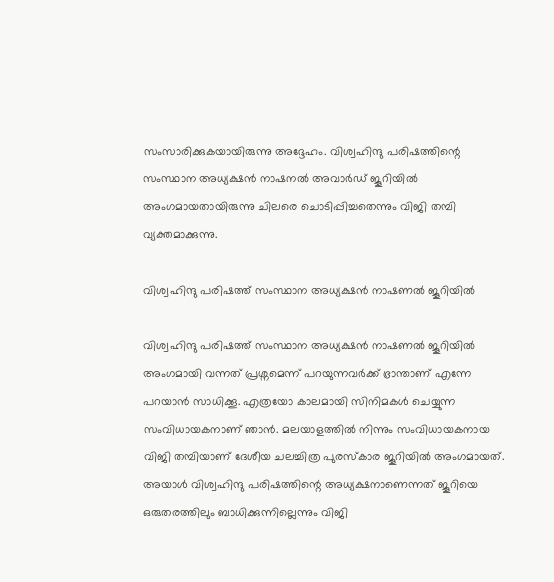സംസാരിക്കുകയായിരുന്നു അദ്ദേഹം. വിശ്വഹിന്ദു പരിഷത്തിന്റെ സംസ്ഥാന അധ്യക്ഷൻ നാഷനൽ അവാർഡ് ജൂറിയിൽ അംഗമായതായിരുന്നു ചിലരെ ചൊടിപ്പിച്ചതെന്നും വിജി തമ്പി വ്യക്തമാക്കുന്നു.

വിശ്വഹിന്ദു പരിഷത്ത് സംസ്ഥാന അധ്യക്ഷന്‍ നാഷണല്‍ ജൂറിയില്‍

വിശ്വഹിന്ദു പരിഷത്ത് സംസ്ഥാന അധ്യക്ഷന്‍ നാഷണല്‍ ജൂറിയില്‍ അംഗമായി വന്നത് പ്രശ്നമെന്ന് പറയുന്നവർക്ക് ഭ്രാന്താണ് എന്നേ പറയാന്‍ സാധിക്കൂ. എത്രയോ കാലമായി സിനിമകള്‍ ചെയ്യുന്ന സംവിധായകനാണ് ഞാന്‍. മലയാളത്തില്‍ നിന്നും സംവിധായകനായ വിജി തമ്പിയാണ് ദേശീയ ചലച്ചിത്ര പുരസ്കാര ജൂറിയില്‍ അംഗമായത്. അയാൾ വിശ്വഹിന്ദു പരിഷത്തിന്റെ അധ്യക്ഷനാണെന്നത് ജൂറിയെ ഒരുതരത്തിലും ബാധിക്കുന്നില്ലെന്നും വിജി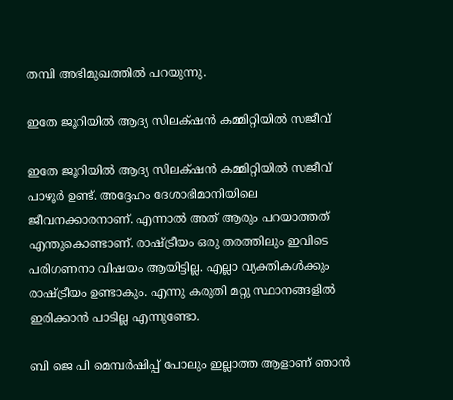തമ്പി അഭിമുഖത്തില്‍ പറയുന്നു.

ഇതേ ജൂറിയിൽ ആദ്യ സിലക്‌ഷൻ കമ്മിറ്റിയിൽ സജീവ്

ഇതേ ജൂറിയിൽ ആദ്യ സിലക്‌ഷൻ കമ്മിറ്റിയിൽ സജീവ് പാഴൂർ ഉണ്ട്. അദ്ദേഹം ദേശാഭിമാനിയിലെ ജീവനക്കാരനാണ്. എന്നാല്‍ അത് ആരും പറയാത്തത് എന്തുകൊണ്ടാണ്. രാഷ്ട്രീയം ഒരു തരത്തിലും ഇവിടെ പരിഗണനാ വിഷയം ആയിട്ടില്ല. എല്ലാ വ്യക്തികള്‍ക്കും രാഷ്ട്രീയം ഉണ്ടാകും. എന്നു കരുതി മറ്റു സ്ഥാനങ്ങളിൽ ഇരിക്കാൻ പാടില്ല എന്നുണ്ടോ.

ബി ജെ പി മെമ്പർഷിപ്പ് പോലും ഇല്ലാത്ത ആളാണ് ഞാന്‍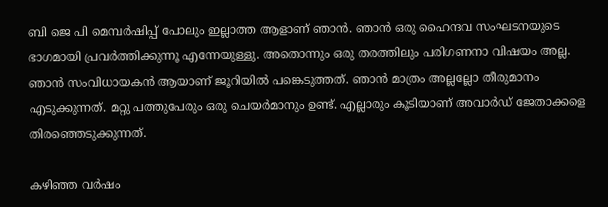ബി ജെ പി മെമ്പർഷിപ്പ് പോലും ഇല്ലാത്ത ആളാണ് ഞാന്‍. ഞാന്‍ ഒരു ഹൈന്ദവ സംഘടനയുടെ ഭാഗമായി പ്രവർത്തിക്കുന്നൂ എന്നേയുള്ളു. അതൊന്നും ഒരു തരത്തിലും പരിഗണനാ വിഷയം അല്ല. ഞാൻ സംവിധായകൻ ആയാണ് ജൂറിയിൽ പങ്കെടുത്തത്. ഞാൻ മാത്രം അല്ലല്ലോ തീരുമാനം എടുക്കുന്നത്. മറ്റു പത്തുപേരും ഒരു ചെയർമാനും ഉണ്ട്. എല്ലാരും കൂടിയാണ് അവാർഡ് ജേതാക്കളെ തിരഞ്ഞെടുക്കുന്നത്.

കഴിഞ്ഞ വർഷം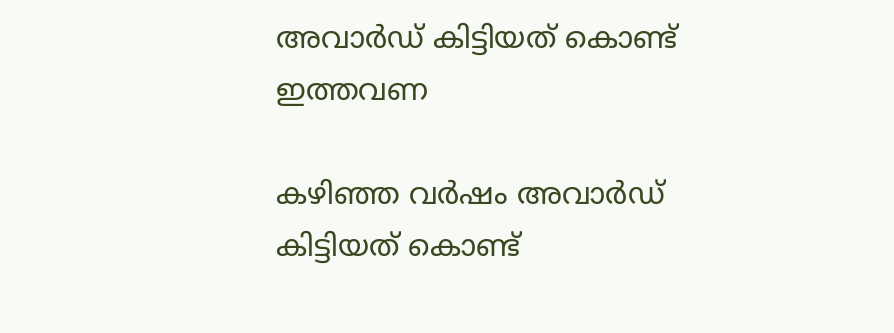അവാർഡ് കിട്ടിയത് കൊണ്ട് ഇത്തവണ

കഴിഞ്ഞ വർഷം അവാർഡ് കിട്ടിയത് കൊണ്ട്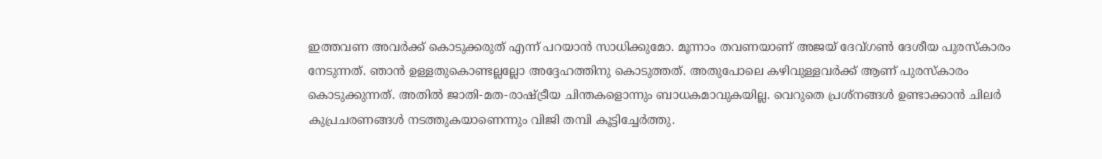ഇത്തവണ അവർക്ക് കൊടുക്കരുത് എന്ന് പറയാന്‍ സാധിക്കുമോ. മൂന്നാം തവണയാണ് അജയ് ദേവ്ഗണ്‍ ദേശീയ പുരസ്കാരം നേടുന്നത്. ഞാൻ ഉള്ളതുകൊണ്ടല്ലല്ലോ അദ്ദേഹത്തിനു കൊടുത്തത്. അതുപോലെ കഴിവുള്ളവർക്ക് ആണ് പുരസ്‌കാരം കൊടുക്കുന്നത്. അതില്‍ ജാതി-മത-രാഷ്ട്രീയ ചിന്തകളൊന്നും ബാധകമാവുകയില്ല. വെറുതെ പ്രശ്നങ്ങള്‍ ഉണ്ടാക്കാന്‍ ചിലർ കുപ്രചരണങ്ങള്‍ നടത്തുകയാണെന്നും വിജി തമ്പി കൂട്ടിച്ചേർത്തു.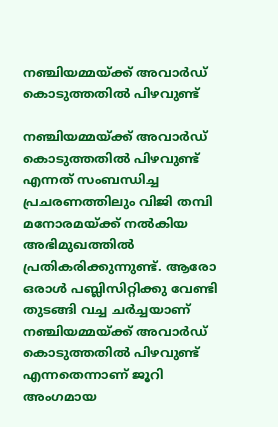നഞ്ചിയമ്മയ്ക്ക് അവാർഡ് കൊടുത്തതിൽ പിഴവുണ്ട്

നഞ്ചിയമ്മയ്ക്ക് അവാർഡ് കൊടുത്തതിൽ പിഴവുണ്ട് എന്നത് സംബന്ധിച്ച പ്രചരണത്തിലും വിജി തമ്പി മനോരമയ്ക്ക് നല്‍കിയ അഭിമുഖത്തില്‍ പ്രതികരിക്കുന്നുണ്ട്. ആരോ ഒരാൾ പബ്ലിസിറ്റിക്കു വേണ്ടി തുടങ്ങി വച്ച ചർച്ചയാണ് നഞ്ചിയമ്മയ്ക്ക് അവാർഡ് കൊടുത്തതിൽ പിഴവുണ്ട് എന്നതെന്നാണ് ജൂറി അംഗമായ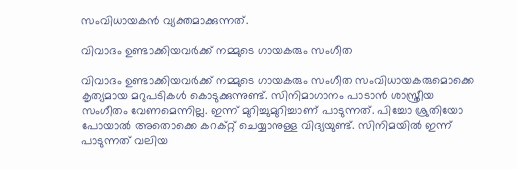സംവിധായകന്‍ വ്യക്തമാക്കുന്നത്.

വിവാദം ഉണ്ടാക്കിയവർക്ക് നമ്മുടെ ഗായകരും സംഗീത

വിവാദം ഉണ്ടാക്കിയവർക്ക് നമ്മുടെ ഗായകരും സംഗീത സംവിധായകരുമൊക്കെ കൃത്യമായ മറുപടികൾ കൊടുക്കുന്നുണ്ട്. സിനിമാഗാനം പാടാൻ ശാസ്ത്രീയ സംഗീതം വേണമെന്നില്ല. ഇന്ന് മുറിച്ചുമുറിച്ചാണ് പാടുന്നത്. പിച്ചോ ശ്രുതിയോ പോയാൽ അതൊക്കെ കറക്റ്റ് ചെയ്യാനുള്ള വിദ്യയുണ്ട്. സിനിമയില്‍ ഇന്ന് പാടുന്നത് വലിയ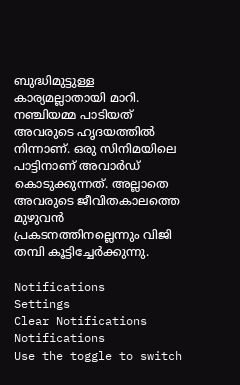ബുദ്ധിമുട്ടുള്ള കാര്യമല്ലാതായി മാറി. നഞ്ചിയമ്മ പാടിയത് അവരുടെ ഹൃദയത്തിൽ നിന്നാണ്. ഒരു സിനിമയിലെ പാട്ടിനാണ് അവാർഡ് കൊടുക്കുന്നത്. അല്ലാതെ അവരുടെ ജീവിതകാലത്തെ മുഴുവൻ പ്രകടനത്തിനല്ലെന്നും വിജി തമ്പി കൂട്ടിച്ചേർക്കുന്നു.

Notifications
Settings
Clear Notifications
Notifications
Use the toggle to switch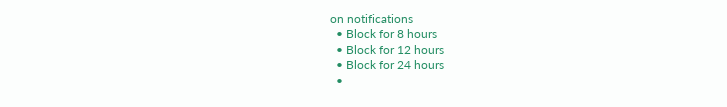on notifications
  • Block for 8 hours
  • Block for 12 hours
  • Block for 24 hours
  •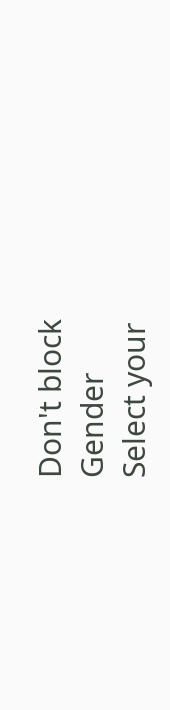Don't block
Gender
Select your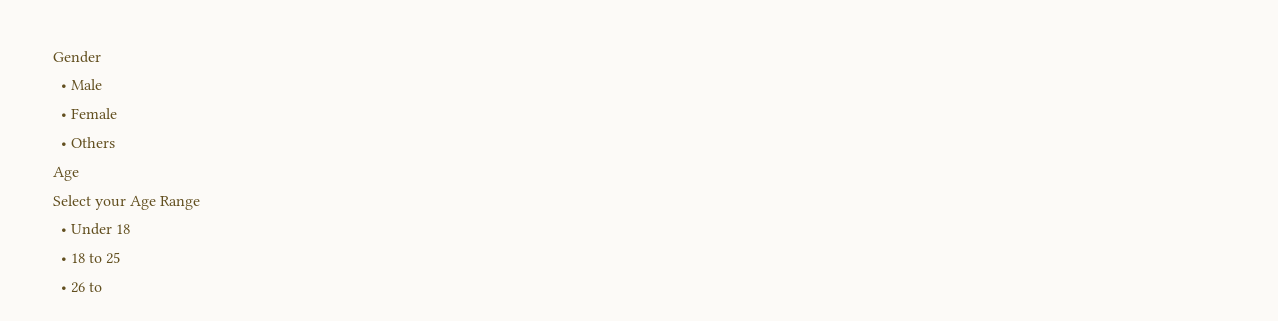Gender
  • Male
  • Female
  • Others
Age
Select your Age Range
  • Under 18
  • 18 to 25
  • 26 to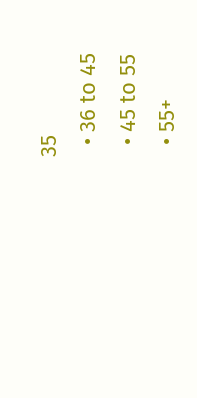35
  • 36 to 45
  • 45 to 55
  • 55+